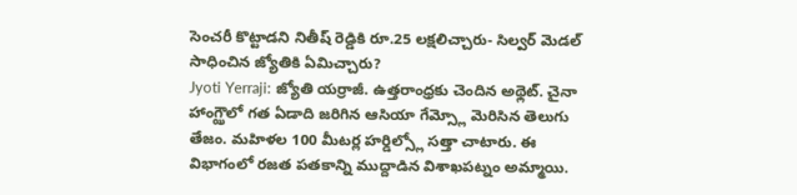సెంచరీ కొట్టాడని నితీష్ రెడ్డికి రూ.25 లక్షలిచ్చారు- సిల్వర్ మెడల్ సాధించిన జ్యోతికి ఏమిచ్చారు?
Jyoti Yerraji: జ్యోతి యర్రాజీ. ఉత్తరాంధ్రకు చెందిన అథ్లెట్. చైనా హాంగ్ఝౌలో గత ఏడాది జరిగిన ఆసియా గేమ్స్లో మెరిసిన తెలుగు తేజం. మహిళల 100 మీటర్ల హర్డిల్స్లో సత్తా చాటారు. ఈ విభాగంలో రజత పతకాన్ని ముద్దాడిన విశాఖపట్నం అమ్మాయి.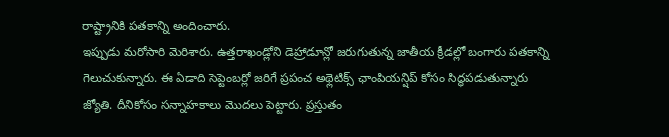రాష్ట్రానికి పతకాన్ని అందించారు.
ఇప్పుడు మరోసారి మెరిశారు. ఉత్తరాఖండ్లోని డెహ్రాడూన్లో జరుగుతున్న జాతీయ క్రీడల్లో బంగారు పతకాన్ని గెలుచుకున్నారు. ఈ ఏడాది సెప్టెంబర్లో జరిగే ప్రపంచ అథ్లెటిక్స్ ఛాంపియన్షిప్ కోసం సిద్ధపడుతున్నారు జ్యోతి. దీనికోసం సన్నాహకాలు మొదలు పెట్టారు. ప్రస్తుతం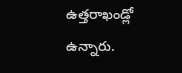ఉత్తరాఖండ్లో ఉన్నారు.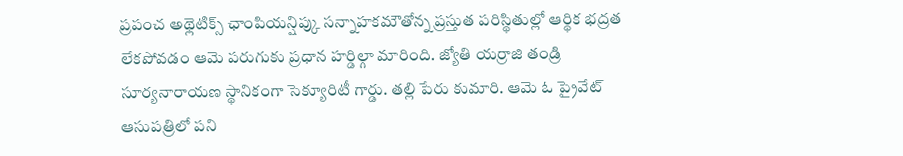ప్రపంచ అథ్లెటిక్స్ ఛాంపియన్షిప్కు సన్నాహకమౌతోన్న ప్రస్తుత పరిస్థితుల్లో ఆర్థిక భద్రత లేకపోవడం ఆమె పరుగుకు ప్రధాన హర్డిల్గా మారింది. జ్యోతి యర్రాజి తండ్రి సూర్యనారాయణ స్థానికంగా సెక్యూరిటీ గార్డు. తల్లి పేరు కుమారి. ఆమె ఓ ప్రైవేట్ ఆసుపత్రిలో పని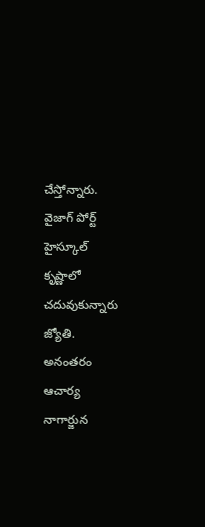చేస్తోన్నారు.
వైజాగ్ పోర్ట్ హైస్కూల్ కృష్ణాలో చదువుకున్నారు జ్యోతి. అనంతరం ఆచార్య నాగార్జున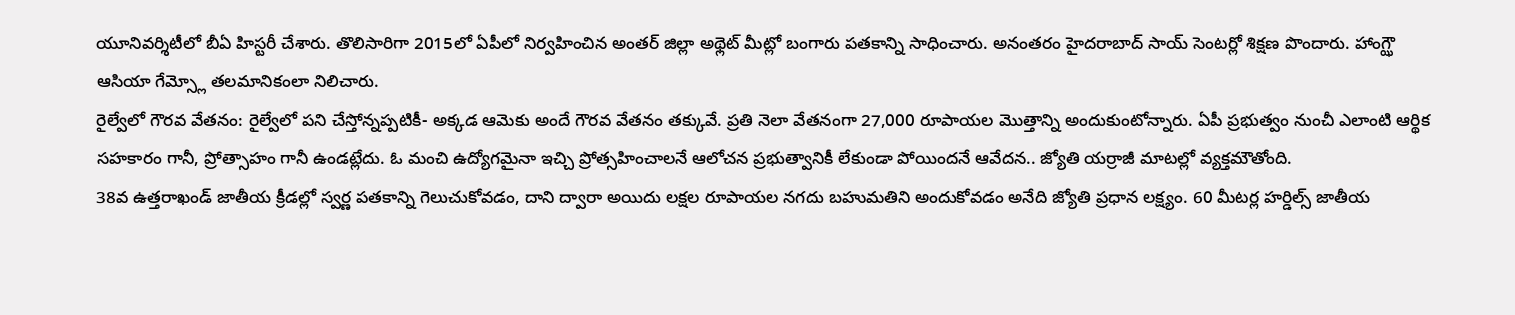యూనివర్శిటీలో బీఏ హిస్టరీ చేశారు. తొలిసారిగా 2015లో ఏపీలో నిర్వహించిన అంతర్ జిల్లా అథ్లెట్ మీట్లో బంగారు పతకాన్ని సాధించారు. అనంతరం హైదరాబాద్ సాయ్ సెంటర్లో శిక్షణ పొందారు. హాంగ్ఝౌ ఆసియా గేమ్స్లో తలమానికంలా నిలిచారు.
రైల్వేలో గౌరవ వేతనం: రైల్వేలో పని చేస్తోన్నప్పటికీ- అక్కడ ఆమెకు అందే గౌరవ వేతనం తక్కువే. ప్రతి నెలా వేతనంగా 27,000 రూపాయల మొత్తాన్ని అందుకుంటోన్నారు. ఏపీ ప్రభుత్వం నుంచీ ఎలాంటి ఆర్థిక సహకారం గానీ, ప్రోత్సాహం గానీ ఉండట్లేదు. ఓ మంచి ఉద్యోగమైనా ఇచ్చి ప్రోత్సహించాలనే ఆలోచన ప్రభుత్వానికీ లేకుండా పోయిందనే ఆవేదన.. జ్యోతి యర్రాజీ మాటల్లో వ్యక్తమౌతోంది.
38వ ఉత్తరాఖండ్ జాతీయ క్రీడల్లో స్వర్ణ పతకాన్ని గెలుచుకోవడం, దాని ద్వారా అయిదు లక్షల రూపాయల నగదు బహుమతిని అందుకోవడం అనేది జ్యోతి ప్రధాన లక్ష్యం. 60 మీటర్ల హర్డిల్స్ జాతీయ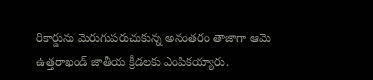రికార్డును మెరుగుపరుచుకున్న అనంతరం తాజాగా ఆమె ఉత్తరాఖండ్ జాతీయ క్రీడలకు ఎంపికయ్యారు.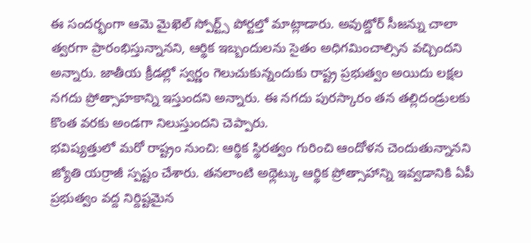ఈ సందర్భంగా ఆమె మైఖెల్ స్పోర్ట్స్ పోర్టల్తో మాట్లాడారు. అవుట్డోర్ సీజన్ను చాలా త్వరగా ప్రారంభిస్తున్నానని, ఆర్థిక ఇబ్బందులను సైతం అధిగమించాల్సిన వచ్చిందని అన్నారు. జాతీయ క్రీడల్లో స్వర్ణం గెలుచుకున్నందుకు రాష్ట్ర ప్రభుత్వం అయిదు లక్షల నగదు ప్రోత్సాహకాన్ని ఇస్తుందని అన్నారు. ఈ నగదు పురస్కారం తన తల్లిదండ్రులకు కొంత వరకు అండగా నిలుస్తుందని చెప్పారు.
భవిష్యత్తులో మరో రాష్ట్రం నుంచి: ఆర్థిక స్థిరత్వం గురించి ఆందోళన చెందుతున్నానని జ్యోతి యర్రాజీ స్పష్టం చేశారు. తనలాంటి అథ్లెట్కు ఆర్థిక ప్రోత్సాహాన్ని ఇవ్వడానికి ఏపీ ప్రభుత్వం వద్ద నిర్దిష్టమైన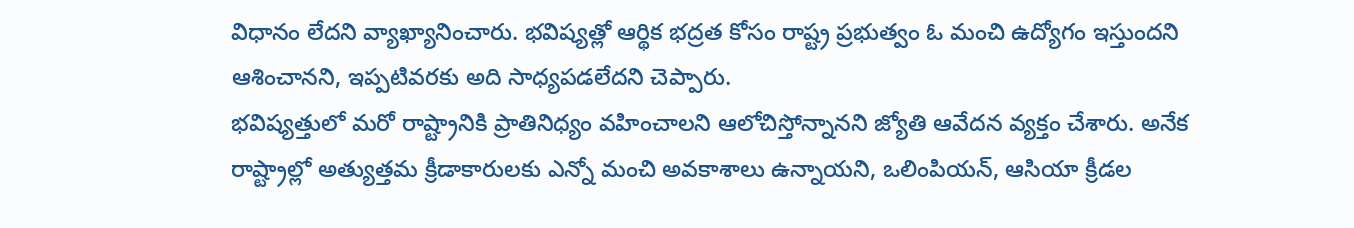విధానం లేదని వ్యాఖ్యానించారు. భవిష్యత్లో ఆర్థిక భద్రత కోసం రాష్ట్ర ప్రభుత్వం ఓ మంచి ఉద్యోగం ఇస్తుందని ఆశించానని, ఇప్పటివరకు అది సాధ్యపడలేదని చెప్పారు.
భవిష్యత్తులో మరో రాష్ట్రానికి ప్రాతినిధ్యం వహించాలని ఆలోచిస్తోన్నానని జ్యోతి ఆవేదన వ్యక్తం చేశారు. అనేక రాష్ట్రాల్లో అత్యుత్తమ క్రీడాకారులకు ఎన్నో మంచి అవకాశాలు ఉన్నాయని, ఒలింపియన్, ఆసియా క్రీడల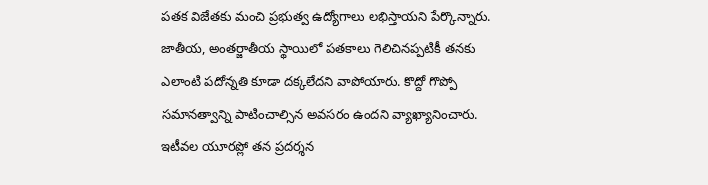పతక విజేతకు మంచి ప్రభుత్వ ఉద్యోగాలు లభిస్తాయని పేర్కొన్నారు.
జాతీయ, అంతర్జాతీయ స్థాయిలో పతకాలు గెలిచినప్పటికీ తనకు ఎలాంటి పదోన్నతి కూడా దక్కలేదని వాపోయారు. కొద్దో గొప్పో సమానత్వాన్ని పాటించాల్సిన అవసరం ఉందని వ్యాఖ్యానించారు. ఇటీవల యూరప్లో తన ప్రదర్శన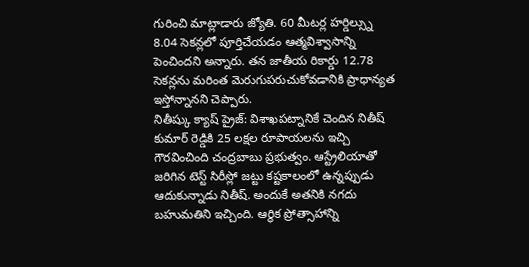గురించి మాట్లాడారు జ్యోతి. 60 మీటర్ల హర్డిల్స్ను 8.04 సెకన్లలో పూర్తిచేయడం ఆత్మవిశ్వాసాన్ని పెంచిందని అన్నారు. తన జాతీయ రికార్డు 12.78 సెకన్లను మరింత మెరుగుపరుచుకోవడానికి ప్రాధాన్యత ఇస్తోన్నానని చెప్పారు.
నితీష్కు క్యాష్ ప్రైజ్: విశాఖపట్నానికే చెందిన నితీష్ కుమార్ రెడ్డికి 25 లక్షల రూపాయలను ఇచ్చి గౌరవించింది చంద్రబాబు ప్రభుత్వం. ఆస్ట్రేలియాతో జరిగిన టెస్ట్ సిరీస్లో జట్టు కష్టకాలంలో ఉన్నప్పుడు ఆదుకున్నాడు నితీష్. అందుకే అతనికి నగదు బహుమతిని ఇచ్చింది. ఆర్థిక ప్రోత్సాహాన్ని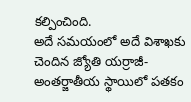కల్పించింది.
అదే సమయంలో అదే విశాఖకు చెందిన జ్యోతి యర్రాజీ- అంతర్జాతీయ స్థాయిలో పతకం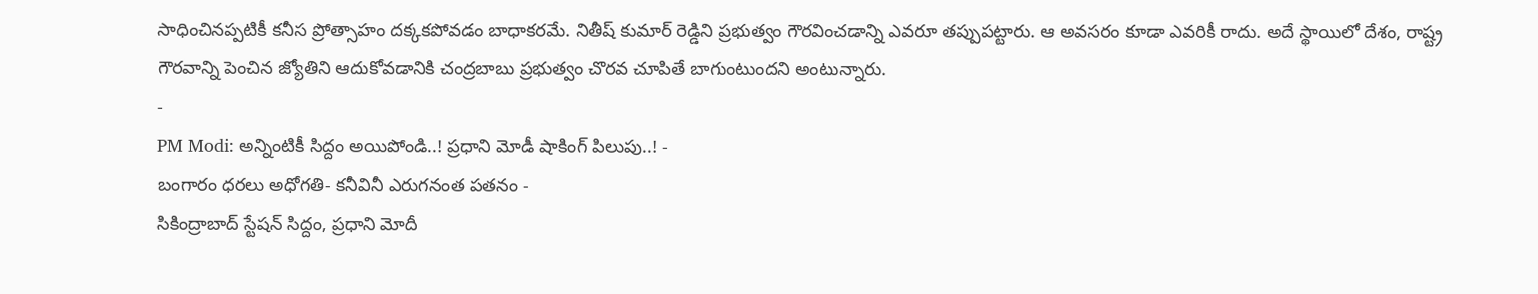సాధించినప్పటికీ కనీస ప్రోత్సాహం దక్కకపోవడం బాధాకరమే. నితీష్ కుమార్ రెడ్డిని ప్రభుత్వం గౌరవించడాన్ని ఎవరూ తప్పుపట్టారు. ఆ అవసరం కూడా ఎవరికీ రాదు. అదే స్థాయిలో దేశం, రాష్ట్ర గౌరవాన్ని పెంచిన జ్యోతిని ఆదుకోవడానికి చంద్రబాబు ప్రభుత్వం చొరవ చూపితే బాగుంటుందని అంటున్నారు.
-
PM Modi: అన్నింటికీ సిద్దం అయిపోండి..! ప్రధాని మోడీ షాకింగ్ పిలుపు..! -
బంగారం ధరలు అధోగతి- కనీవినీ ఎరుగనంత పతనం -
సికింద్రాబాద్ స్టేషన్ సిద్దం, ప్రధాని మోదీ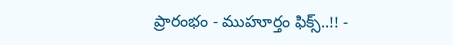ప్రారంభం - ముహూర్తం ఫిక్స్..!! -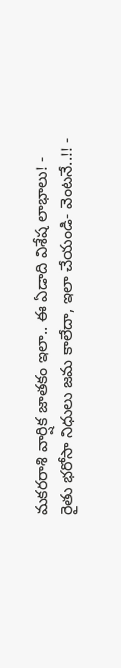మకరరాశి వార్షిక జాతకం ఇలా.. ఈ ఏడాది విశేష లాభాలు! -
రైతు భరోసా నిధులు జమ కాలేదా, ఇలా చేయండి- వెంటనే..!! -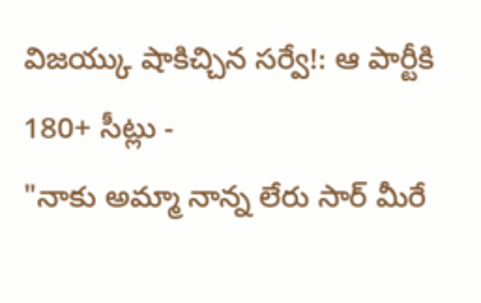విజయ్కు షాకిచ్చిన సర్వే!: ఆ పార్టీకి 180+ సీట్లు -
"నాకు అమ్మా నాన్న లేరు సార్ మీరే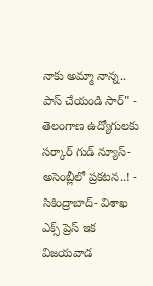నాకు అమ్మా నాన్న.. పాస్ చేయండి సార్" -
తెలంగాణ ఉద్యోగులకు సర్కార్ గుడ్ న్యూస్-అసెంబ్లీలో ప్రకటన..! -
సికింద్రాబాద్- విశాఖ ఎక్స్ ప్రెస్ ఇక విజయవాడ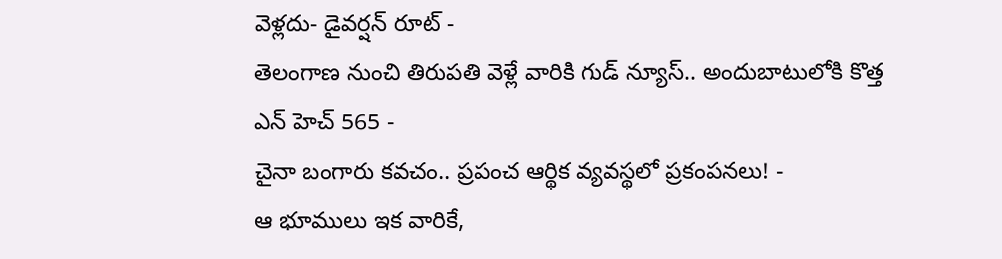వెళ్లదు- డైవర్షన్ రూట్ -
తెలంగాణ నుంచి తిరుపతి వెళ్లే వారికి గుడ్ న్యూస్.. అందుబాటులోకి కొత్త ఎన్ హెచ్ 565 -
చైనా బంగారు కవచం.. ప్రపంచ ఆర్థిక వ్యవస్థలో ప్రకంపనలు! -
ఆ భూములు ఇక వారికే,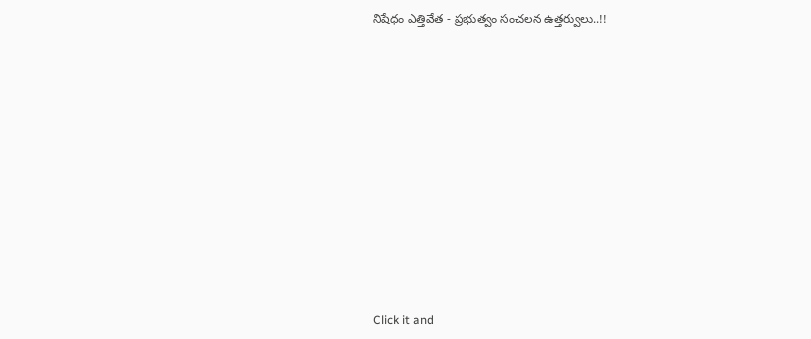నిషేధం ఎత్తివేత - ప్రభుత్వం సంచలన ఉత్తర్వులు..!!












Click it and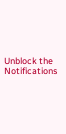Unblock the Notifications